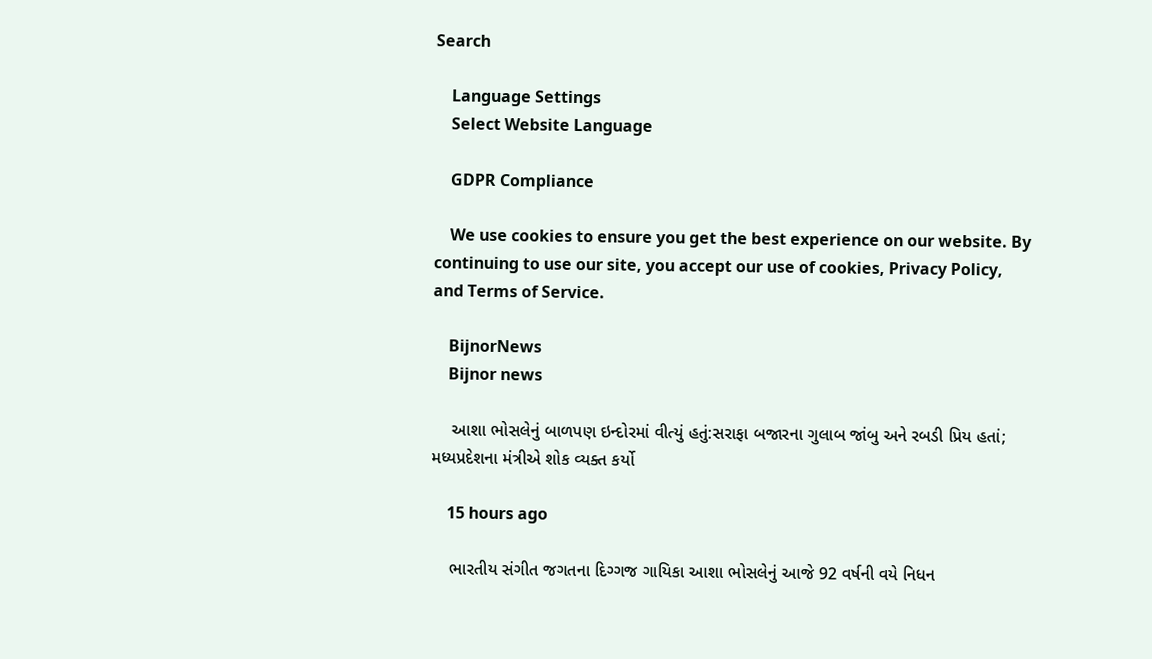Search

    Language Settings
    Select Website Language

    GDPR Compliance

    We use cookies to ensure you get the best experience on our website. By continuing to use our site, you accept our use of cookies, Privacy Policy, and Terms of Service.

    BijnorNews
    Bijnor news

    આશા ભોસલેનું બાળપણ ઇન્દોરમાં વીત્યું હતું:સરાફા બજારના ગુલાબ જાંબુ અને રબડી પ્રિય હતાં; મધ્યપ્રદેશના મંત્રીએ શોક વ્યક્ત કર્યો

    15 hours ago

    ભારતીય સંગીત જગતના દિગ્ગજ ગાયિકા આશા ભોસલેનું આજે 92 વર્ષની વયે નિધન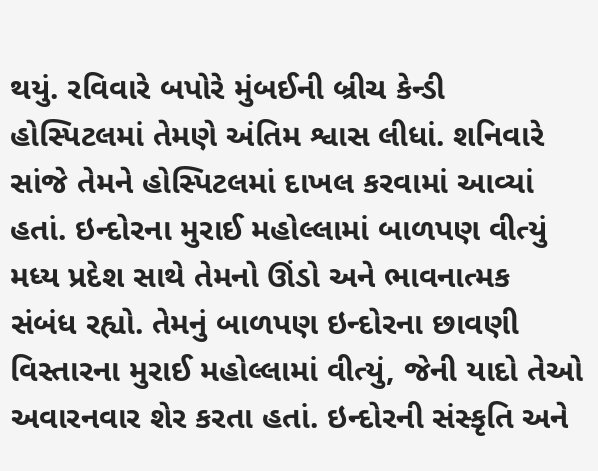થયું. રવિવારે બપોરે મુંબઈની બ્રીચ કેન્ડી હોસ્પિટલમાં તેમણે અંતિમ શ્વાસ લીધાં. શનિવારે સાંજે તેમને હોસ્પિટલમાં દાખલ કરવામાં આવ્યાં હતાં. ઇન્દોરના મુરાઈ મહોલ્લામાં બાળપણ વીત્યું મધ્ય પ્રદેશ સાથે તેમનો ઊંડો અને ભાવનાત્મક સંબંધ રહ્યો. તેમનું બાળપણ ઇન્દોરના છાવણી વિસ્તારના મુરાઈ મહોલ્લામાં વીત્યું, જેની યાદો તેઓ અવારનવાર શેર કરતા હતાં. ઇન્દોરની સંસ્કૃતિ અને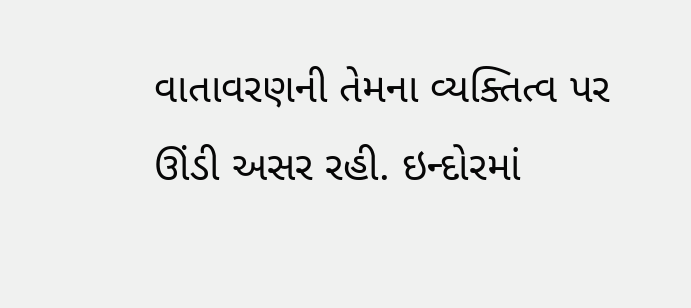વાતાવરણની તેમના વ્યક્તિત્વ પર ઊંડી અસર રહી. ઇન્દોરમાં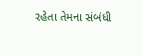રહેતા તેમના સંબંધી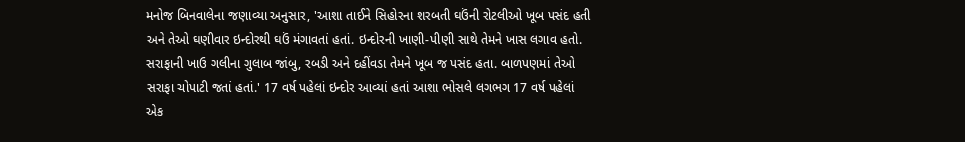મનોજ બિનવાલેના જણાવ્યા અનુસાર, 'આશા તાઈને સિહોરના શરબતી ઘઉંની રોટલીઓ ખૂબ પસંદ હતી અને તેઓ ઘણીવાર ઇન્દોરથી ઘઉં મંગાવતાં હતાં. ઇન્દોરની ખાણી-પીણી સાથે તેમને ખાસ લગાવ હતો. સરાફાની ખાઉ ગલીના ગુલાબ જાંબુ, રબડી અને દહીંવડા તેમને ખૂબ જ પસંદ હતા. બાળપણમાં તેઓ સરાફા ચોપાટી જતાં હતાં.' 17 વર્ષ પહેલાં ઇન્દોર આવ્યાં હતાં આશા ભોસલે લગભગ 17 વર્ષ પહેલાં એક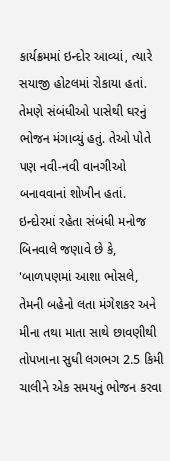કાર્યક્રમમાં ઇન્દોર આવ્યાં, ત્યારે સયાજી હોટલમાં રોકાયા હતાં. તેમણે સંબંધીઓ પાસેથી ઘરનું ભોજન મંગાવ્યું હતું. તેઓ પોતે પણ નવી-નવી વાનગીઓ બનાવવાનાં શોખીન હતાં. ઇન્દોરમાં રહેતા સંબંધી મનોજ બિનવાલે જણાવે છે કે, 'બાળપણમાં આશા ભોસલે, તેમની બહેનો લતા મંગેશકર અને મીના તથા માતા સાથે છાવણીથી તોપખાના સુધી લગભગ 2.5 કિમી ચાલીને એક સમયનું ભોજન કરવા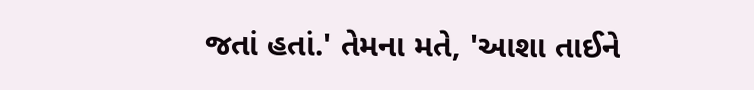જતાં હતાં.' તેમના મતે, 'આશા તાઈને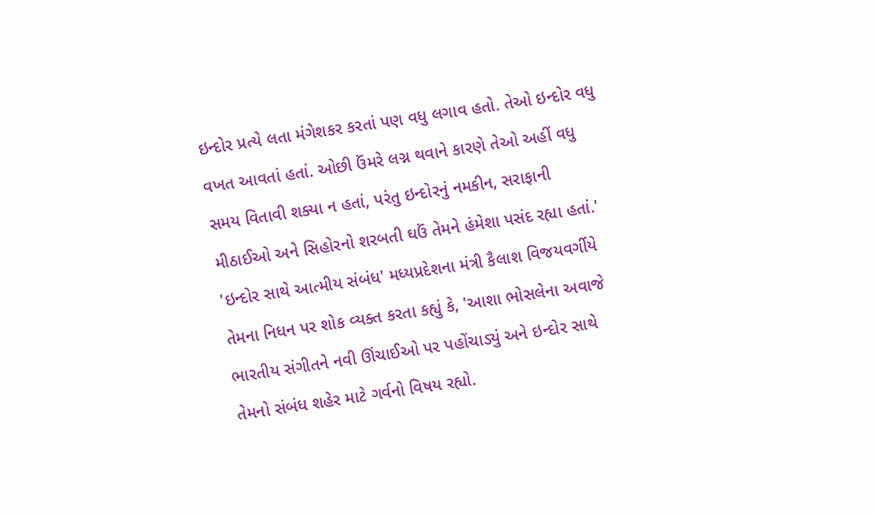ઇન્દોર પ્રત્યે લતા મંગેશકર કરતાં પણ વધુ લગાવ હતો. તેઓ ઇન્દોર વધુ વખત આવતાં હતાં. ઓછી ઉંમરે લગ્ન થવાને કારણે તેઓ અહીં વધુ સમય વિતાવી શક્યા ન હતાં, પરંતુ ઇન્દોરનું નમકીન, સરાફાની મીઠાઈઓ અને સિહોરનો શરબતી ઘઉં તેમને હંમેશા પસંદ રહ્યા હતાં.' 'ઇન્દોર સાથે આત્મીય સંબંધ' મધ્યપ્રદેશના મંત્રી કૈલાશ વિજયવર્ગીયે તેમના નિધન પર શોક વ્યક્ત કરતા કહ્યું કે, 'આશા ભોસલેના અવાજે ભારતીય સંગીતને નવી ઊંચાઈઓ પર પહોંચાડ્યું અને ઇન્દોર સાથે તેમનો સંબંધ શહેર માટે ગર્વનો વિષય રહ્યો.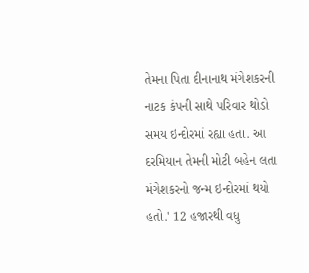તેમના પિતા દીનાનાથ મંગેશકરની નાટક કંપની સાથે પરિવાર થોડો સમય ઇન્દોરમાં રહ્યા હતા. આ દરમિયાન તેમની મોટી બહેન લતા મંગેશકરનો જન્મ ઇન્દોરમાં થયો હતો.' 12 હજારથી વધુ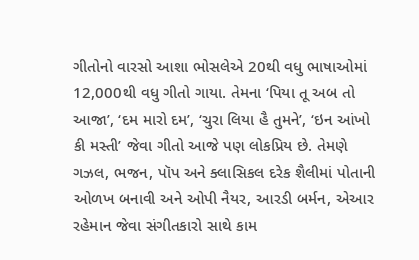ગીતોનો વારસો આશા ભોસલેએ 20થી વધુ ભાષાઓમાં 12,000થી વધુ ગીતો ગાયા. તેમના ‘પિયા તૂ અબ તો આજા’, ‘દમ મારો દમ’, ‘ચુરા લિયા હૈ તુમને’, ‘ઇન આંખો કી મસ્તી’ જેવા ગીતો આજે પણ લોકપ્રિય છે. તેમણે ગઝલ, ભજન, પૉપ અને ક્લાસિકલ દરેક શૈલીમાં પોતાની ઓળખ બનાવી અને ઓપી નૈયર, આરડી બર્મન, એઆર રહેમાન જેવા સંગીતકારો સાથે કામ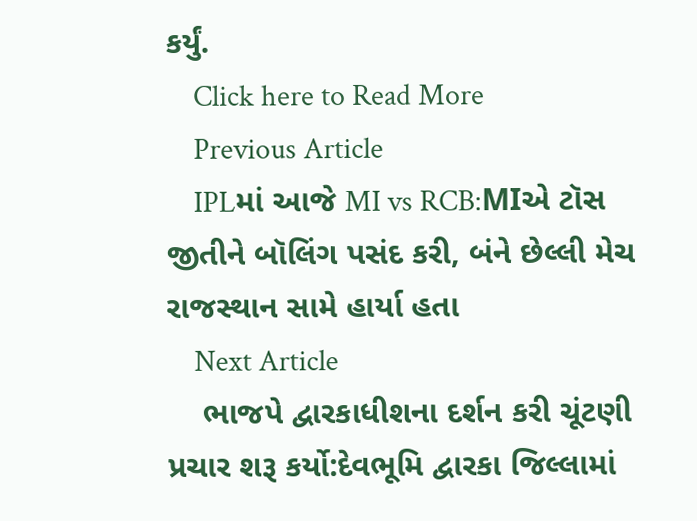કર્યું.
    Click here to Read More
    Previous Article
    IPLમાં આજે MI vs RCB:MIએ ટૉસ જીતીને બૉલિંગ પસંદ કરી, બંને છેલ્લી મેચ રાજસ્થાન સામે હાર્યા હતા
    Next Article
    ભાજપે દ્વારકાધીશના દર્શન કરી ચૂંટણી પ્રચાર શરૂ કર્યો:દેવભૂમિ દ્વારકા જિલ્લામાં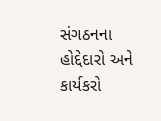સંગઠનના હોદ્દેદારો અને કાર્યકરો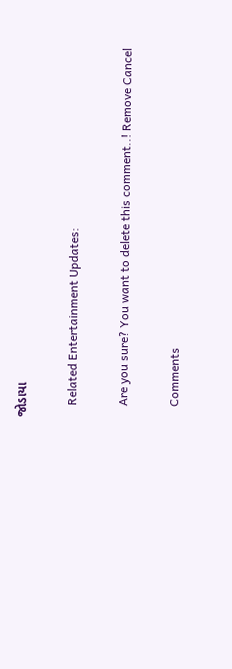જોડાયા

    Related Entertainment Updates:

    Are you sure? You want to delete this comment..! Remove Cancel

    Comments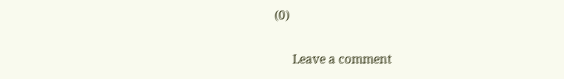(0)

      Leave a comment